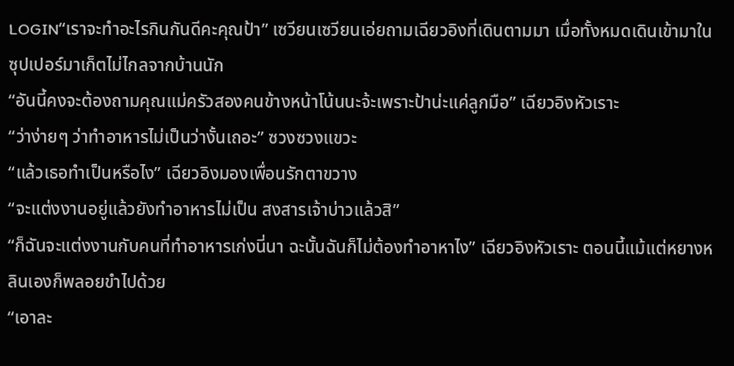LOGIN“เราจะทำอะไรกินกันดีคะคุณป้า” เซวียนเซวียนเอ่ยถามเฉียวอิงที่เดินตามมา เมื่อทั้งหมดเดินเข้ามาในซุปเปอร์มาเก็ตไม่ไกลจากบ้านนัก
“อันนี้คงจะต้องถามคุณแม่ครัวสองคนข้างหน้าโน้นนะจ้ะเพราะป้าน่ะแค่ลูกมือ” เฉียวอิงหัวเราะ
“ว่าง่ายๆ ว่าทำอาหารไม่เป็นว่างั้นเถอะ” ซวงซวงแขวะ
“แล้วเธอทำเป็นหรือไง” เฉียวอิงมองเพื่อนรักตาขวาง
“จะแต่งงานอยู่แล้วยังทำอาหารไม่เป็น สงสารเจ้าบ่าวแล้วสิ”
“ก็ฉันจะแต่งงานกับคนที่ทำอาหารเก่งนี่นา ฉะนั้นฉันก็ไม่ต้องทำอาหาไง” เฉียวอิงหัวเราะ ตอนนี้แม้แต่หยางหลินเองก็พลอยขำไปด้วย
“เอาละ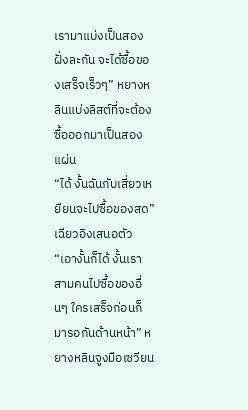เรามาแบ่งเป็นสองฝั่งละกัน จะได้ซื้อของเสร็จเร็วๆ” หยางหลินแบ่งลิสต์ที่จะต้องซื้อออกมาเป็นสองแผ่น
“ได้ งั้นฉันกับเสี่ยวเหยียนจะไปซื้อของสด” เฉียวอิงเสนอตัว
“เอางั้นก็ได้ งั้นเราสามคนไปซื้อของอื่นๆ ใครเสร็จก่อนก็มารอกันด้านหน้า” หยางหลินจูงมือเซวียน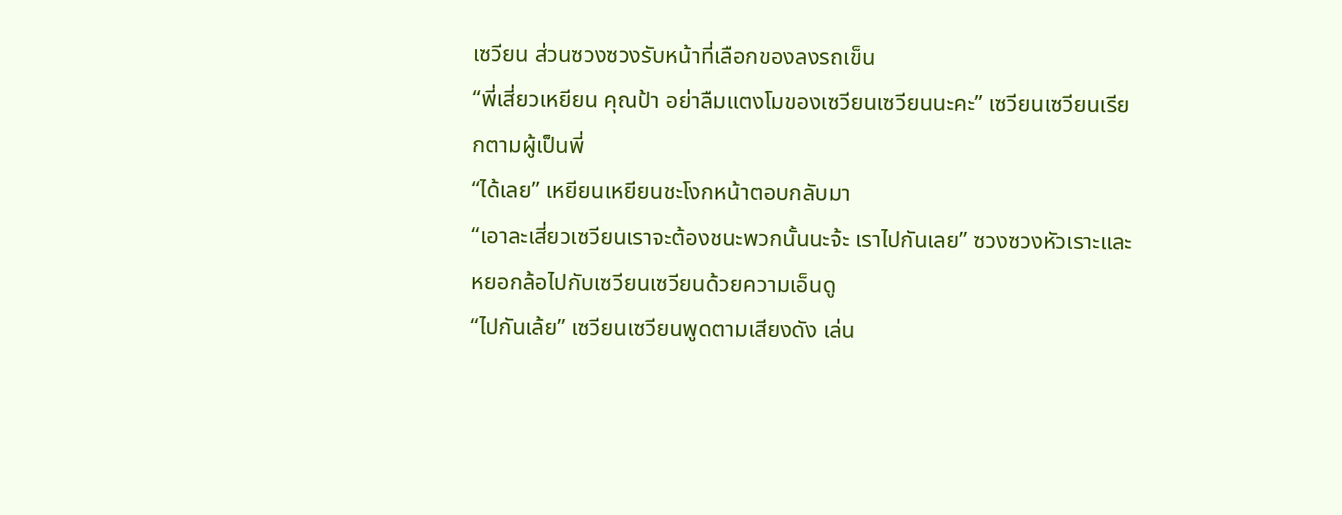เซวียน ส่วนซวงซวงรับหน้าที่เลือกของลงรถเข็น
“พี่เสี่ยวเหยียน คุณป้า อย่าลืมแตงโมของเซวียนเซวียนนะคะ” เซวียนเซวียนเรียกตามผู้เป็นพี่
“ได้เลย” เหยียนเหยียนชะโงกหน้าตอบกลับมา
“เอาละเสี่ยวเซวียนเราจะต้องชนะพวกนั้นนะจ้ะ เราไปกันเลย” ซวงซวงหัวเราะและหยอกล้อไปกับเซวียนเซวียนด้วยความเอ็นดู
“ไปกันเล้ย” เซวียนเซวียนพูดตามเสียงดัง เล่น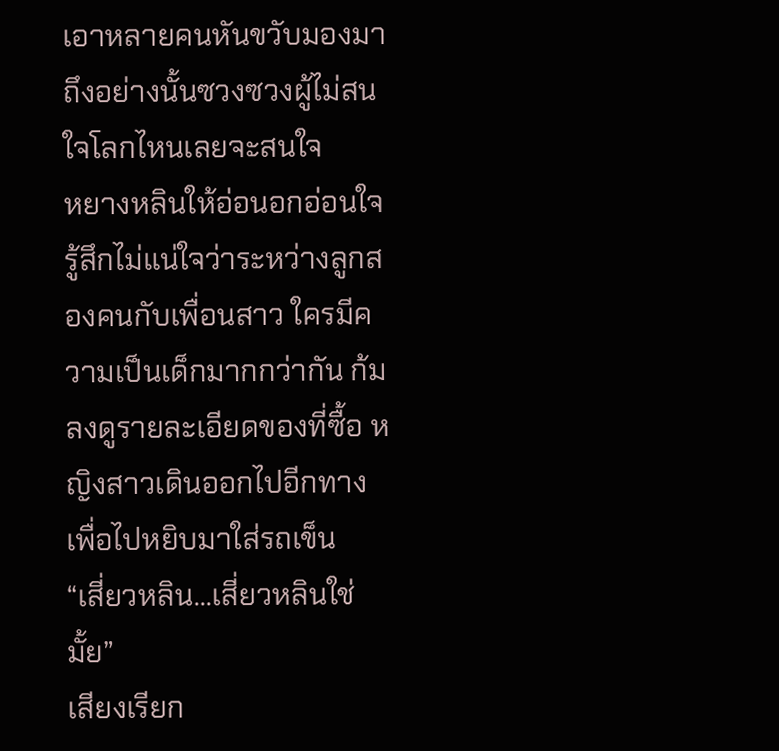เอาหลายคนหันขวับมองมา ถึงอย่างนั้นซวงซวงผู้ไม่สนใจโลกไหนเลยจะสนใจ
หยางหลินให้อ่อนอกอ่อนใจ รู้สึกไม่แน่ใจว่าระหว่างลูกสองคนกับเพื่อนสาว ใครมีความเป็นเด็กมากกว่ากัน ก้มลงดูรายละเอียดของที่ซื้อ หญิงสาวเดินออกไปอีกทางเพื่อไปหยิบมาใส่รถเข็น
“เสี่ยวหลิน...เสี่ยวหลินใช่มั้ย”
เสียงเรียก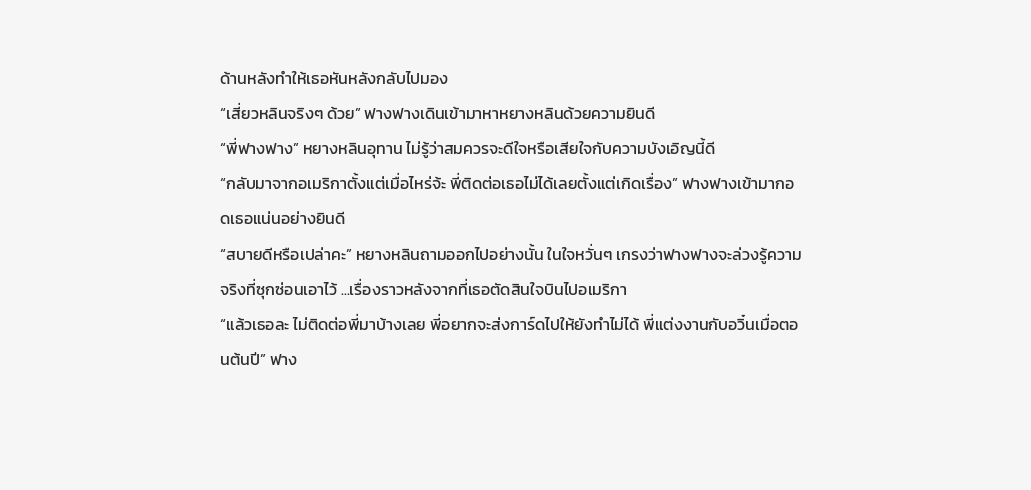ด้านหลังทำให้เธอหันหลังกลับไปมอง
“เสี่ยวหลินจริงๆ ด้วย” ฟางฟางเดินเข้ามาหาหยางหลินด้วยความยินดี
“พี่ฟางฟาง” หยางหลินอุทาน ไม่รู้ว่าสมควรจะดีใจหรือเสียใจกับความบังเอิญนี้ดี
“กลับมาจากอเมริกาตั้งแต่เมื่อไหร่จ้ะ พี่ติดต่อเธอไม่ได้เลยตั้งแต่เกิดเรื่อง” ฟางฟางเข้ามากอดเธอแน่นอย่างยินดี
“สบายดีหรือเปล่าคะ” หยางหลินถามออกไปอย่างนั้น ในใจหวั่นๆ เกรงว่าฟางฟางจะล่วงรู้ความจริงที่ซุกซ่อนเอาไว้ ...เรื่องราวหลังจากที่เธอตัดสินใจบินไปอเมริกา
“แล้วเธอละ ไม่ติดต่อพี่มาบ้างเลย พี่อยากจะส่งการ์ดไปให้ยังทำไม่ได้ พี่แต่งงานกับอวิ๋นเมื่อตอนต้นปี” ฟาง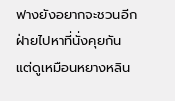ฟางยังอยากจะชวนอีกฝ่ายไปหาที่นั่งคุยกัน แต่ดูเหมือนหยางหลิน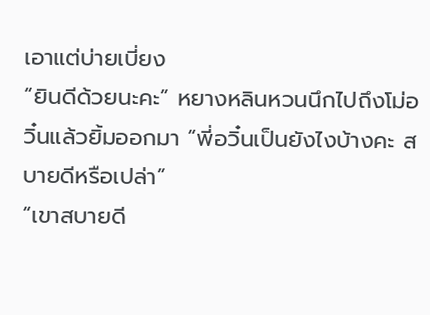เอาแต่บ่ายเบี่ยง
“ยินดีด้วยนะคะ” หยางหลินหวนนึกไปถึงโม่อวิ๋นแล้วยิ้มออกมา “พี่อวิ๋นเป็นยังไงบ้างคะ สบายดีหรือเปล่า”
“เขาสบายดี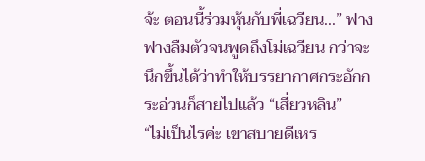จ้ะ ตอนนี้ร่วมหุ้นกับพี่เฉวียน...” ฟางฟางลืมตัวจนพูดถึงโม่เฉวียน กว่าจะนึกขึ้นได้ว่าทำให้บรรยากาศกระอักกระอ่วนก็สายไปแล้ว “เสี่ยวหลิน”
“ไม่เป็นไรค่ะ เขาสบายดีเหร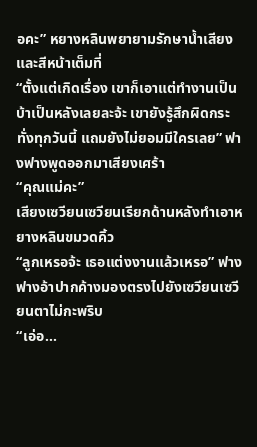อคะ” หยางหลินพยายามรักษาน้ำเสียงและสีหน้าเต็มที่
“ตั้งแต่เกิดเรื่อง เขาก็เอาแต่ทำงานเป็นบ้าเป็นหลังเลยละจ้ะ เขายังรู้สึกผิดกระทั่งทุกวันนี้ แถมยังไม่ยอมมีใครเลย” ฟางฟางพูดออกมาเสียงเศร้า
“คุณแม่คะ”
เสียงเซวียนเซวียนเรียกด้านหลังทำเอาหยางหลินขมวดคิ้ว
“ลูกเหรอจ้ะ เธอแต่งงานแล้วเหรอ” ฟางฟางอ้าปากค้างมองตรงไปยังเซวียนเซวียนตาไม่กะพริบ
“เอ่อ...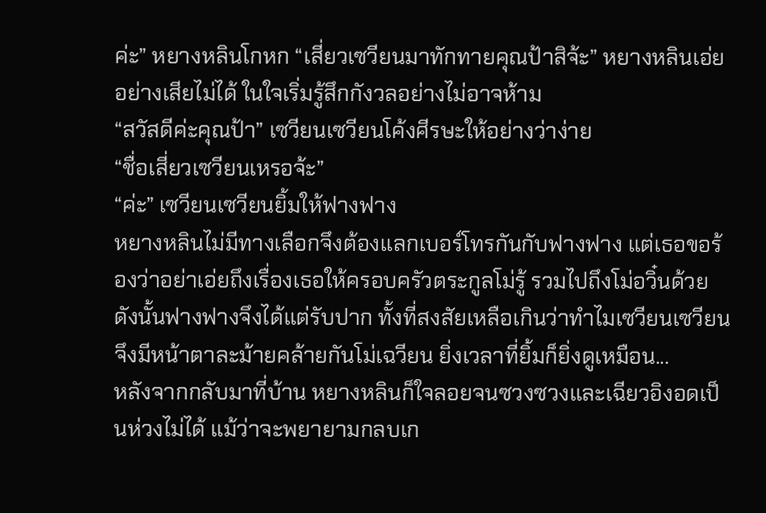ค่ะ” หยางหลินโกหก “เสี่ยวเซวียนมาทักทายคุณป้าสิจ้ะ” หยางหลินเอ่ยอย่างเสียไม่ได้ ในใจเริ่มรู้สึกกังวลอย่างไม่อาจห้าม
“สวัสดีค่ะคุณป้า” เซวียนเซวียนโค้งศีรษะให้อย่างว่าง่าย
“ชื่อเสี่ยวเซวียนเหรอจ้ะ”
“ค่ะ” เซวียนเซวียนยิ้มให้ฟางฟาง
หยางหลินไม่มีทางเลือกจึงต้องแลกเบอร์โทรกันกับฟางฟาง แต่เธอขอร้องว่าอย่าเอ่ยถึงเรื่องเธอให้ครอบครัวตระกูลโม่รู้ รวมไปถึงโม่อวิ๋นด้วย ดังนั้นฟางฟางจึงได้แต่รับปาก ทั้งที่สงสัยเหลือเกินว่าทำไมเซวียนเซวียนจึงมีหน้าตาละม้ายคล้ายกันโม่เฉวียน ยิ่งเวลาที่ยิ้มก็ยิ่งดูเหมือน...
หลังจากกลับมาที่บ้าน หยางหลินก็ใจลอยจนซวงซวงและเฉียวอิงอดเป็นห่วงไม่ได้ แม้ว่าจะพยายามกลบเก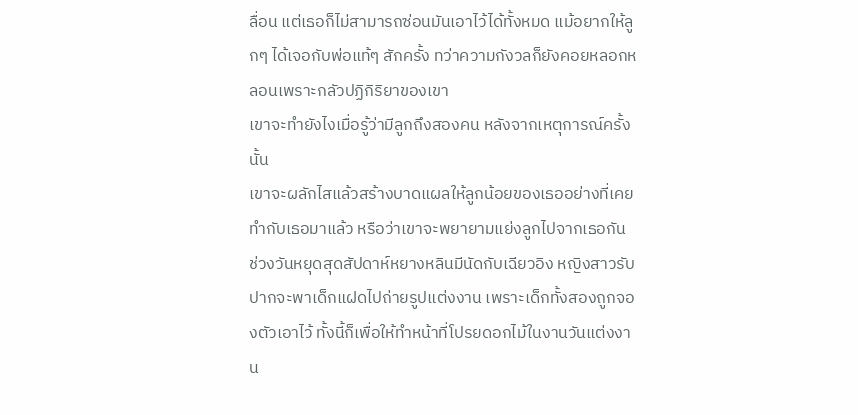ลื่อน แต่เธอก็ไม่สามารถซ่อนมันเอาไว้ได้ทั้งหมด แม้อยากให้ลูกๆ ได้เจอกับพ่อแท้ๆ สักครั้ง ทว่าความกังวลก็ยังคอยหลอกหลอนเพราะกลัวปฏิกิริยาของเขา
เขาจะทำยังไงเมื่อรู้ว่ามีลูกถึงสองคน หลังจากเหตุการณ์ครั้งนั้น
เขาจะผลักไสแล้วสร้างบาดแผลให้ลูกน้อยของเธออย่างที่เคยทำกับเธอมาแล้ว หรือว่าเขาจะพยายามแย่งลูกไปจากเธอกัน
ช่วงวันหยุดสุดสัปดาห์หยางหลินมีนัดกับเฉียวอิง หญิงสาวรับปากจะพาเด็กแฝดไปถ่ายรูปแต่งงาน เพราะเด็กทั้งสองถูกจองตัวเอาไว้ ทั้งนี้ก็เพื่อให้ทำหน้าที่โปรยดอกไม้ในงานวันแต่งงาน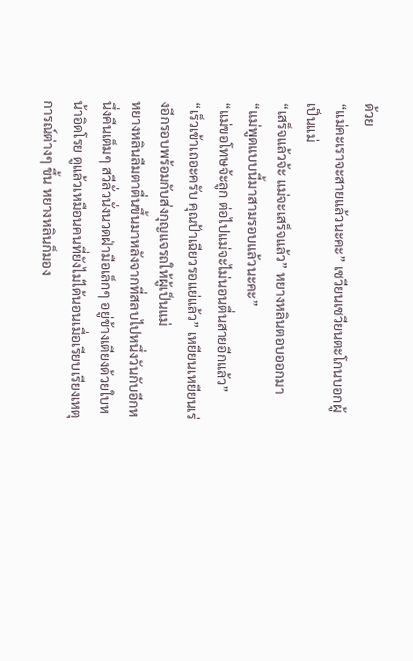ด้วย
“แม่คะเราจะสายแล้วนะคะ” เซวียนเซวียนตะโกนบอกผู้เป็นแม่
“เสร็จแล้วจ้ะ แม่จะเสร็จแล้ว” หยางหลินตอบออกมา
“แม่พูดแบบนี้มาสามรอบแล้วนะคะ”
“แม่ขอโทษจ้ะลูก ต่อไปแม่จะไม่นอนตื่นสายอีกแล้ว”
“เร็วเข้าเถอะครับ คุณป้าเฉียวรอแย่แล้ว” เหยียนเหยียนเร่งอีกรอบพร้อมกับส่งกุญแจรถให้ผู้เป็นแม่
หยางหลินลืมตาตื่นขึ้นมาหลังจากที่สลบไปหนึ่งวันกับอีกหนึ่งคืนเต็มๆ สวีลั่วนั่งนวดฝ่ามือเล็กๆ อยู่ข้างเตียงด้วยใบหน้าอิดโรย ดูแล้วเหมือนคนที่ยังไม่ได้นอนเมื่อเรียบเรียงเหตุการณ์ต่างๆ ขึ้น หยางหลินก็มอง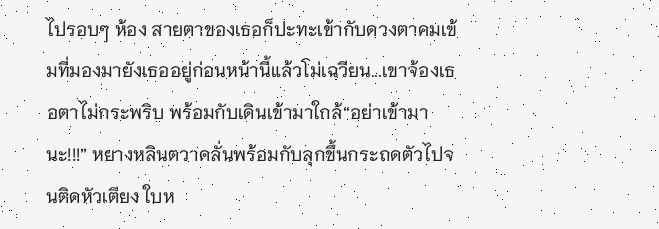ไปรอบๆ ห้อง สายตาของเธอก็ปะทะเข้ากับดวงตาคมเข้มที่มองมายังเธออยู่ก่อนหน้านี้แล้วโม่เฉวียน...เขาจ้องเธอตาไม่กระพริบ พร้อมกับเดินเข้ามาใกล้“อย่าเข้ามานะ!!!” หยางหลินตวาดลั่นพร้อมกับลุกขึ้นกระถดตัวไปจนติดหัวเตียง ใบห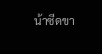น้าซีดขา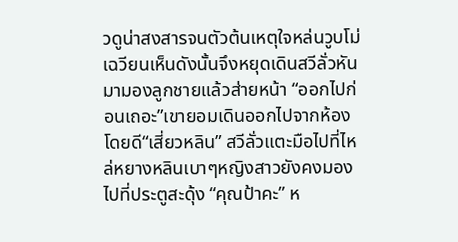วดูน่าสงสารจนตัวต้นเหตุใจหล่นวูบโม่เฉวียนเห็นดังนั้นจึงหยุดเดินสวีลั่วหันมามองลูกชายแล้วส่ายหน้า “ออกไปก่อนเถอะ”เขายอมเดินออกไปจากห้องโดยดี“เสี่ยวหลิน” สวีลั่วแตะมือไปที่ไหล่หยางหลินเบาๆหญิงสาวยังคงมองไปที่ประตูสะดุ้ง “คุณป้าคะ” ห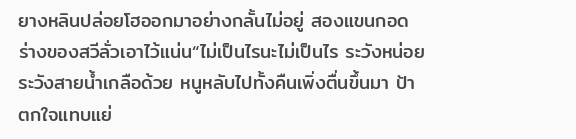ยางหลินปล่อยโฮออกมาอย่างกลั้นไม่อยู่ สองแขนกอดร่างของสวีลั่วเอาไว้แน่น“ไม่เป็นไรนะไม่เป็นไร ระวังหน่อย ระวังสายน้ำเกลือด้วย หนูหลับไปทั้งคืนเพิ่งตื่นขึ้นมา ป้าตกใจแทบแย่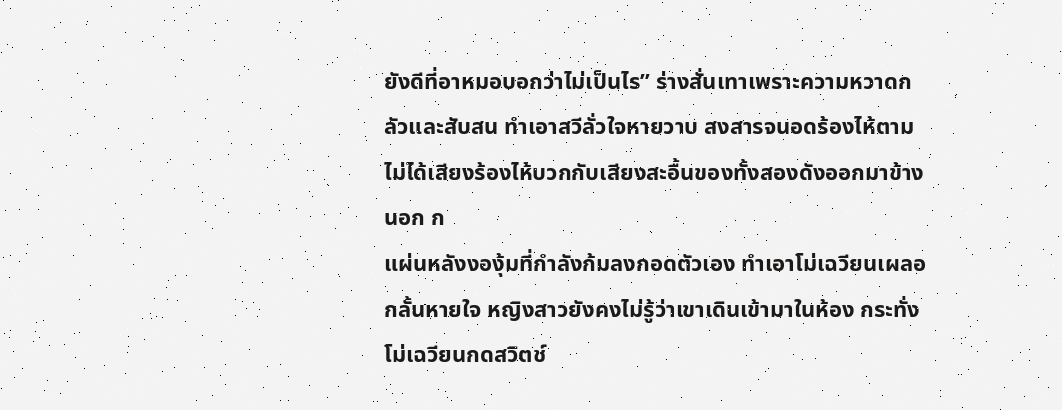ยังดีที่อาหมอบอกว่าไม่เป็นไร” ร่างสั่นเทาเพราะความหวาดกลัวและสับสน ทำเอาสวีลั่วใจหายวาบ สงสารจนอดร้องไห้ตามไม่ได้เสียงร้องไห้บวกกับเสียงสะอื้นของทั้งสองดังออกมาข้างนอก ก
แผ่นหลังงองุ้มที่กำลังก้มลงกอดตัวเอง ทำเอาโม่เฉวียนเผลอกลั้นหายใจ หญิงสาวยังคงไม่รู้ว่าเขาเดินเข้ามาในห้อง กระทั่งโม่เฉวียนกดสวิตช์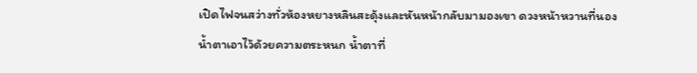เปิดไฟจนสว่างทั่วห้องหยางหลินสะดุ้งและหันหน้ากลับมามองเขา ดวงหน้าหวานที่นองน้ำตาเอาไว้ด้วยความตระหนก น้ำตาที่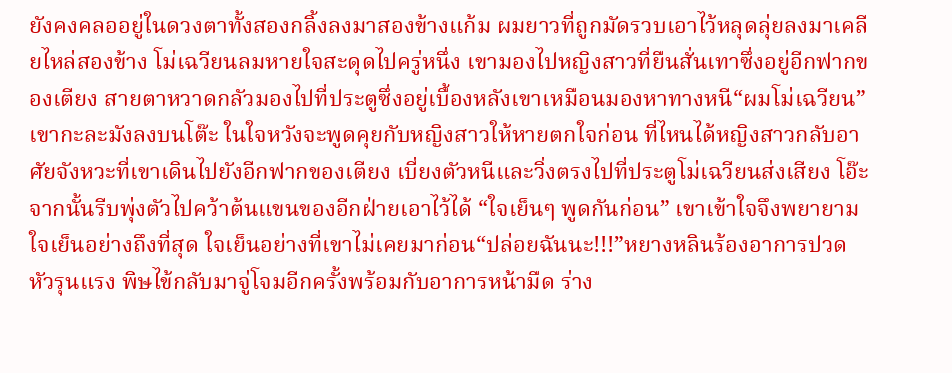ยังคงคลออยู่ในดวงตาทั้งสองกลิ้งลงมาสองข้างแก้ม ผมยาวที่ถูกมัดรวบเอาไว้หลุดลุ่ยลงมาเคลียไหล่สองข้าง โม่เฉวียนลมหายใจสะดุดไปครู่หนึ่ง เขามองไปหญิงสาวที่ยืนสั่นเทาซึ่งอยู่อีกฟากของเตียง สายตาหวาดกลัวมองไปที่ประตูซึ่งอยู่เบื้องหลังเขาเหมือนมองหาทางหนี“ผมโม่เฉวียน” เขากะละมังลงบนโต๊ะ ในใจหวังจะพูดคุยกับหญิงสาวให้หายตกใจก่อน ที่ไหนได้หญิงสาวกลับอาศัยจังหวะที่เขาเดินไปยังอีกฟากของเตียง เบี่ยงตัวหนีและวิ่งตรงไปที่ประตูโม่เฉวียนส่งเสียง โอ๊ะ จากนั้นรีบพุ่งตัวไปคว้าต้นแขนของอีกฝ่ายเอาไว้ได้ “ใจเย็นๆ พูดกันก่อน” เขาเข้าใจจึงพยายามใจเย็นอย่างถึงที่สุด ใจเย็นอย่างที่เขาไม่เคยมาก่อน“ปล่อยฉันนะ!!!”หยางหลินร้องอาการปวดหัวรุนแรง พิษไข้กลับมาจู่โจมอีกครั้งพร้อมกับอาการหน้ามืด ร่าง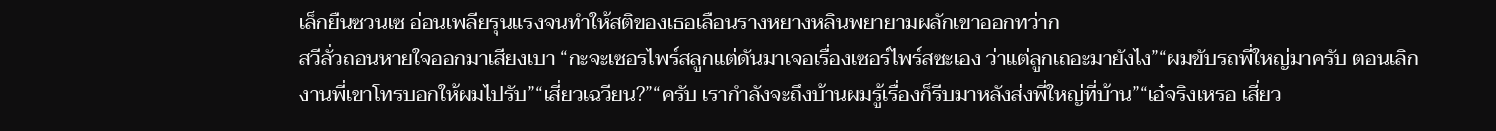เล็กยืนซวนเซ อ่อนเพลียรุนแรงจนทำให้สติของเธอเลือนรางหยางหลินพยายามผลักเขาออกทว่าก
สวีลั่วถอนหายใจออกมาเสียงเบา “กะจะเซอรไพร์สลูกแต่ดันมาเจอเรื่องเซอร์ไพร์สซะเอง ว่าแต่ลูกเถอะมายังไง”“ผมขับรถพี่ใหญ่มาครับ ตอนเลิกงานพี่เขาโทรบอกให้ผมไปรับ”“เสี่ยวเฉวียน?”“ครับ เรากำลังจะถึงบ้านผมรู้เรื่องก็รีบมาหลังส่งพี่ใหญ่ที่บ้าน”“เอ๋จริงเหรอ เสี่ยว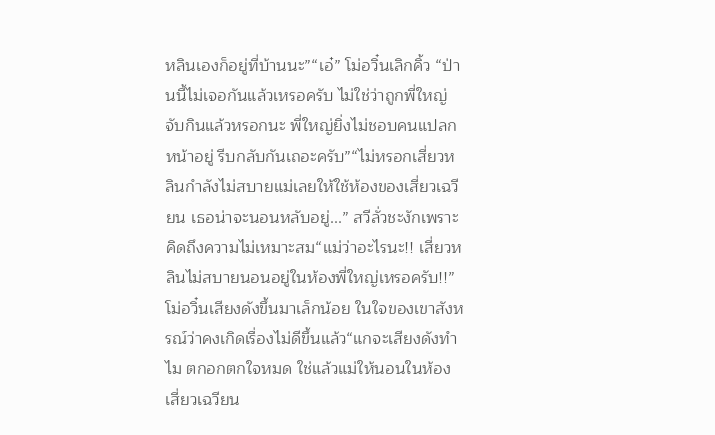หลินเองก็อยู่ที่บ้านนะ”“เอ๋” โม่อวิ๋นเลิกคิ้ว “ป่านนี้ไม่เจอกันแล้วเหรอครับ ไม่ใช่ว่าถูกพี่ใหญ่จับกินแล้วหรอกนะ พี่ใหญ่ยิ่งไม่ชอบคนแปลกหน้าอยู่ รีบกลับกันเถอะครับ”“ไม่หรอกเสี่ยวหลินกำลังไม่สบายแม่เลยให้ใช้ห้องของเสี่ยวเฉวียน เธอน่าจะนอนหลับอยู่...” สวีลั่วชะงักเพราะคิดถึงความไม่เหมาะสม“แม่ว่าอะไรนะ!! เสี่ยวหลินไม่สบายนอนอยู่ในห้องพี่ใหญ่เหรอครับ!!” โม่อวิ๋นเสียงดังขึ้นมาเล็กน้อย ในใจของเขาสังหรณ์ว่าคงเกิดเรื่องไม่ดีขึ้นแล้ว“แกจะเสียงดังทำไม ตกอกตกใจหมด ใช่แล้วแม่ให้นอนในห้องเสี่ยวเฉวียน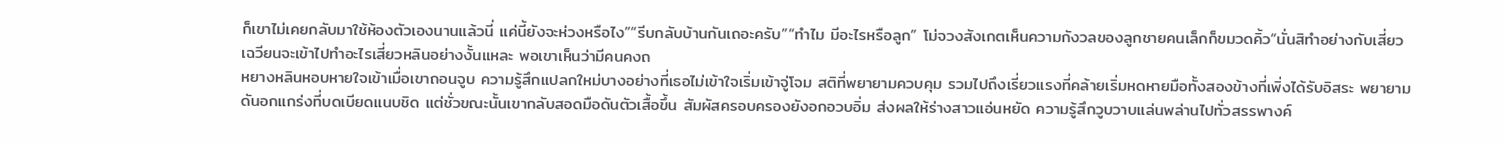ก็เขาไม่เคยกลับมาใช้ห้องตัวเองนานแล้วนี่ แค่นี้ยังจะห่วงหรือไง”“รีบกลับบ้านกันเถอะครับ”“ทำไม มีอะไรหรือลูก” โม่จวงสังเกตเห็นความกังวลของลูกชายคนเล็กก็ขมวดคิ้ว“นั่นสิทำอย่างกับเสี่ยวเฉวียนจะเข้าไปทำอะไรเสี่ยวหลินอย่างงั้นแหละ พอเขาเห็นว่ามีคนคงถ
หยางหลินหอบหายใจเข้าเมื่อเขาถอนจูบ ความรู้สึกแปลกใหม่บางอย่างที่เธอไม่เข้าใจเริ่มเข้าจู่โจม สติที่พยายามควบคุม รวมไปถึงเรี่ยวแรงที่คล้ายเริ่มหดหายมือทั้งสองข้างที่เพิ่งได้รับอิสระ พยายามดันอกแกร่งที่บดเบียดแนบชิด แต่ชั่วขณะนั้นเขากลับสอดมือดันตัวเสื้อขึ้น สัมผัสครอบครองยังอกอวบอิ่ม ส่งผลให้ร่างสาวแอ่นหยัด ความรู้สึกวูบวาบแล่นพล่านไปทั่วสรรพางค์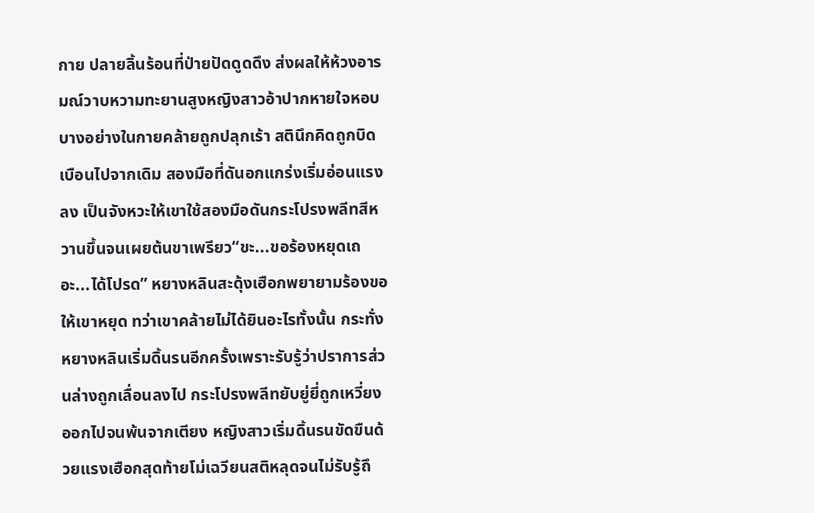กาย ปลายลิ้นร้อนที่ป่ายปัดดูดดึง ส่งผลให้ห้วงอารมณ์วาบหวามทะยานสูงหญิงสาวอ้าปากหายใจหอบ บางอย่างในกายคล้ายถูกปลุกเร้า สตินึกคิดถูกบิดเบือนไปจากเดิม สองมือที่ดันอกแกร่งเริ่มอ่อนแรงลง เป็นจังหวะให้เขาใช้สองมือดันกระโปรงพลีทสีหวานขึ้นจนเผยต้นขาเพรียว“ขะ...ขอร้องหยุดเถอะ...ได้โปรด” หยางหลินสะดุ้งเฮือกพยายามร้องขอให้เขาหยุด ทว่าเขาคล้ายไม่ได้ยินอะไรทั้งนั้น กระทั่งหยางหลินเริ่มดิ้นรนอีกครั้งเพราะรับรู้ว่าปราการส่วนล่างถูกเลื่อนลงไป กระโปรงพลีทยับยู่ยี่ถูกเหวี่ยงออกไปจนพ้นจากเตียง หญิงสาวเริ่มดิ้นรนขัดขืนด้วยแรงเฮือกสุดท้ายโม่เฉวียนสติหลุดจนไม่รับรู้ถึ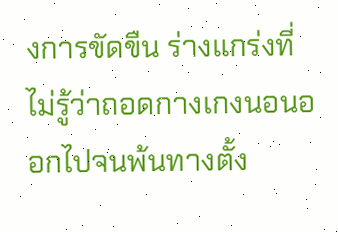งการขัดขืน ร่างแกร่งที่ไม่รู้ว่าถอดกางเกงนอนออกไปจนพ้นทางตั้ง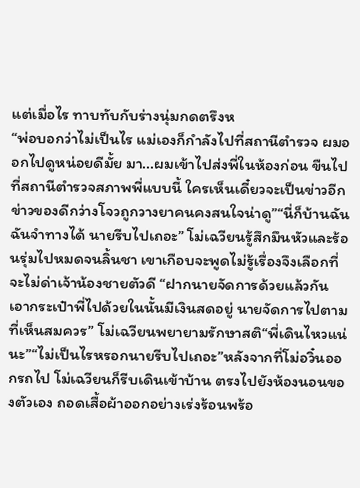แต่เมื่อไร ทาบทับกับร่างนุ่มกดตรึงห
“พ่อบอกว่าไม่เป็นไร แม่เองก็กำลังไปที่สถานีตำรวจ ผมออกไปดูหน่อยดีมั้ย มา...ผมเข้าไปส่งพี่ในห้องก่อน ขืนไปที่สถานีตำรวจสภาพพี่แบบนี้ ใครเห็นเดี๋ยวจะเป็นข่าวอีก ข่าวของดีกว่างโจวถูกวางยาคนคงสนใจน่าดู”“นี่ก็บ้านฉัน ฉันจำทางได้ นายรีบไปเถอะ” โม่เฉวียนรู้สึกมึนหัวและร้อนรุ่มไปหมดจนลิ้นชา เขาเกือบจะพูดไม่รู้เรื่องจึงเลือกที่จะไม่ด่าเจ้าน้องชายตัวดี “ฝากนายจัดการด้วยแล้วกัน เอากระเป๋าพี่ไปด้วยในนั้นมีเงินสดอยู่ นายจัดการไปตามที่เห็นสมควร” โม่เฉวียนพยายามรักษาสติ“พี่เดินไหวแน่นะ”“ไม่เป็นไรหรอกนายรีบไปเถอะ”หลังจากที่โม่อวิ๋นออกรถไป โม่เฉวียนก็รีบเดินเข้าบ้าน ตรงไปยังห้องนอนของตัวเอง ถอดเสื้อผ้าออกอย่างเร่งร้อนพร้อ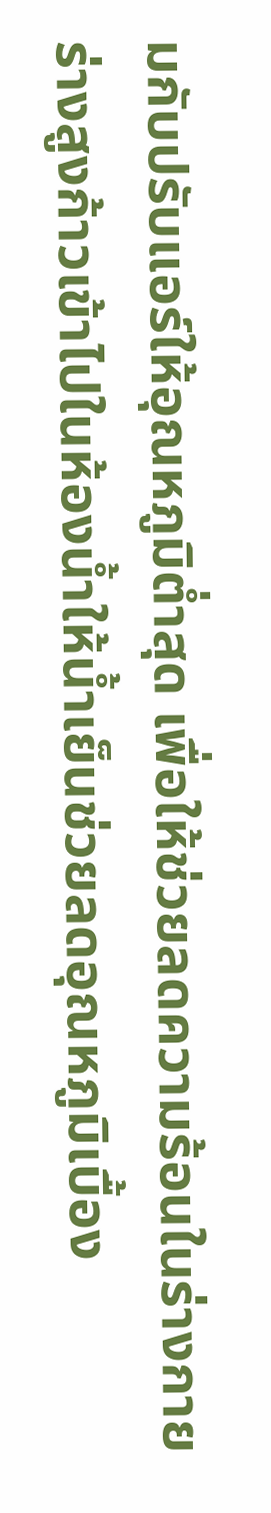มกับปรับแอร์ให้อุณหภูมิต่ำสุด เพื่อให้ช่วยลดความร้อนในร่างกายร่างสูงก้าวเข้าไปในห้องน้ำให้น้ำเย็นช่วยลดอุณหภูมิเบื้อง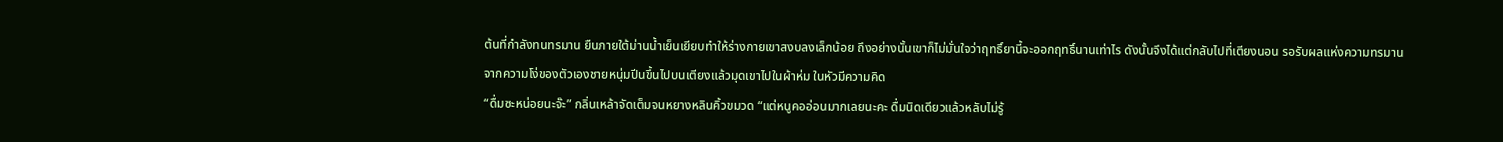ต้นที่กำลังทนทรมาน ยืนภายใต้ม่านน้ำเย็นเยียบทำให้ร่างกายเขาสงบลงเล็กน้อย ถึงอย่างนั้นเขาก็ไม่มั่นใจว่าฤทธิ์ยานี้จะออกฤทธิ์นานเท่าไร ดังนั้นจึงได้แต่กลับไปที่เตียงนอน รอรับผลแห่งความทรมานจากความโง่ของตัวเองชายหนุ่มปีนขึ้นไปบนเตียงแล้วมุดเขาไปในผ้าห่ม ในหัวมีความคิด
“ดื่มซะหน่อยนะจ๊ะ” กลิ่นเหล้าจัดเต็มจนหยางหลินคิ้วขมวด “แต่หนูคออ่อนมากเลยนะคะ ดื่มนิดเดียวแล้วหลับไม่รู้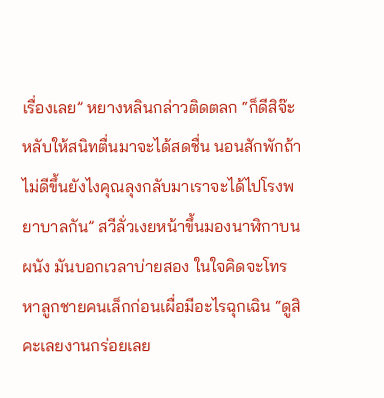เรื่องเลย” หยางหลินกล่าวติดตลก “ก็ดีสิจ๊ะ หลับให้สนิทตื่นมาจะได้สดชื่น นอนสักพักถ้าไม่ดีขึ้นยังไงคุณลุงกลับมาเราจะได้ไปโรงพยาบาลกัน” สวีลั่วเงยหน้าขึ้นมองนาฬิกาบนผนัง มันบอกเวลาบ่ายสอง ในใจคิดจะโทรหาลูกชายคนเล็กก่อนเผื่อมีอะไรฉุกเฉิน “ดูสิคะเลยงานกร่อยเลย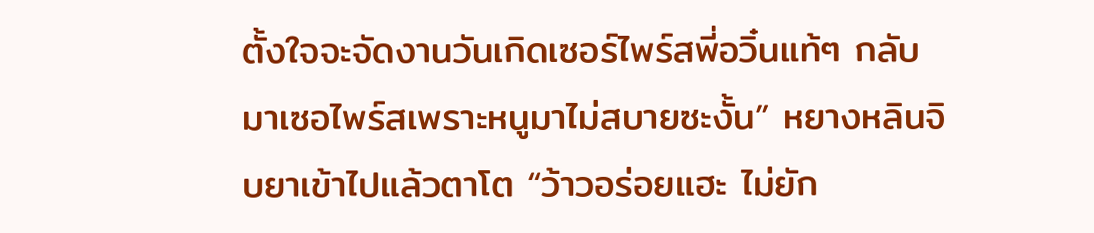ตั้งใจจะจัดงานวันเกิดเซอร์ไพร์สพี่อวิ๋นแท้ๆ กลับมาเซอไพร์สเพราะหนูมาไม่สบายซะงั้น” หยางหลินจิบยาเข้าไปแล้วตาโต “ว้าวอร่อยแฮะ ไม่ยัก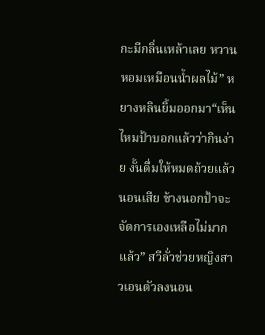กะมีกลิ่นเหล้าเลย หวานหอมเหมือนน้ำผลไม้” หยางหลินยิ้มออกมา“เห็นไหมป้าบอกแล้วว่ากินง่าย งั้นดื่มให้หมดถ้วยแล้วนอนเสีย ข้างนอกป้าจะจัดการเองเหลือไม่มากแล้ว” สวีลั่วช่วยหญิงสาวเอนตัวลงนอน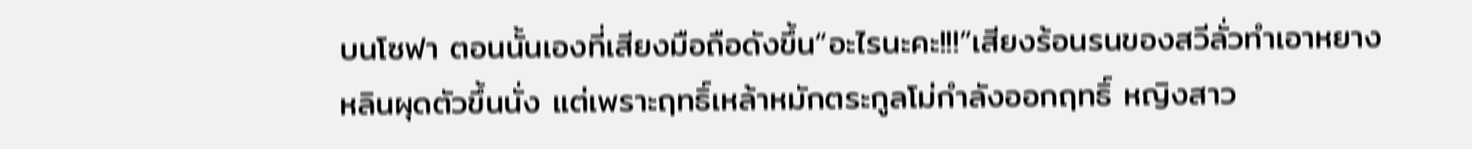บนโซฟา ตอนนั้นเองที่เสียงมือถือดังขึ้น“อะไรนะคะ!!!”เสียงร้อนรนของสวีลั่วทำเอาหยางหลินผุดตัวขึ้นนั่ง แต่เพราะฤทธิ์เหล้าหมักตระกูลโม่กำลังออกฤทธิ์ หญิงสาว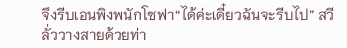จึงรีบเอนพิงพนักโซฟา“ได้ค่ะเดี๋ยวฉันจะรีบไป” สวีลั่ววางสายด้วยท่า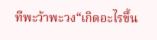ทีพะว้าพะวง“เกิดอะไรขึ้น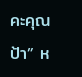คะคุณป้า” ห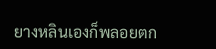ยางหลินเองก็พลอยตก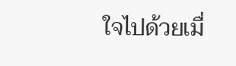ใจไปด้วยเมื่